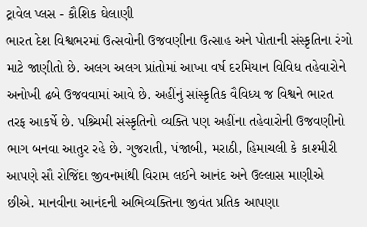ટ્રાવેલ પ્લસ - કૌશિક ઘેલાણી
ભારત દેશ વિશ્વભરમાં ઉત્સવોની ઉજવણીના ઉત્સાહ અને પોતાની સંસ્કૃતિના રંગો માટે જાણીતો છે. અલગ અલગ પ્રાંતોમાં આખા વર્ષ દરમિયાન વિવિધ તહેવારોને અનોખી ઢબે ઉજવવામાં આવે છે. અહીંનું સાંસ્કૃતિક વૈવિધ્ય જ વિશ્વને ભારત તરફ આકર્ષે છે. પશ્ર્ચિમી સંસ્કૃતિનો વ્યક્તિ પણ અહીંના તહેવારોની ઉજવણીનો ભાગ બનવા આતુર રહે છે. ગુજરાતી, પંજાબી, મરાઠી, હિમાચલી કે કાશ્મીરી આપણે સૌ રોજિંદા જીવનમાંથી વિરામ લઈને આનંદ અને ઉલ્લાસ માણીએ છીએ. માનવીના આનંદની અભિવ્યક્તિના જીવંત પ્રતિક આપણા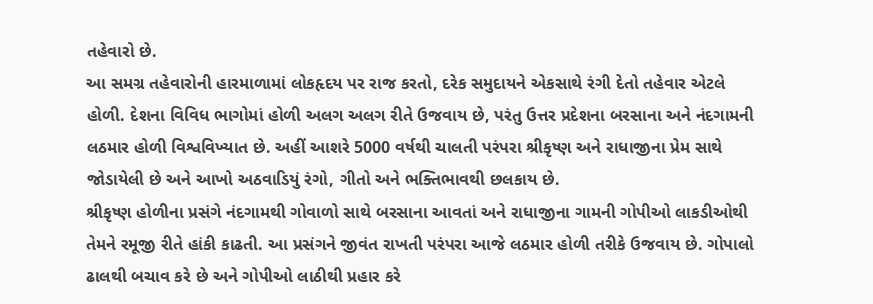તહેવારો છે.
આ સમગ્ર તહેવારોની હારમાળામાં લોકહૃદય પર રાજ કરતો, દરેક સમુદાયને એકસાથે રંગી દેતો તહેવાર એટલે હોળી. દેશના વિવિધ ભાગોમાં હોળી અલગ અલગ રીતે ઉજવાય છે, પરંતુ ઉત્તર પ્રદેશના બરસાના અને નંદગામની લઠમાર હોળી વિશ્વવિખ્યાત છે. અહીં આશરે 5000 વર્ષથી ચાલતી પરંપરા શ્રીકૃષ્ણ અને રાધાજીના પ્રેમ સાથે જોડાયેલી છે અને આખો અઠવાડિયું રંગો, ગીતો અને ભક્તિભાવથી છલકાય છે.
શ્રીકૃષ્ણ હોળીના પ્રસંગે નંદગામથી ગોવાળો સાથે બરસાના આવતાં અને રાધાજીના ગામની ગોપીઓ લાકડીઓથી તેમને રમૂજી રીતે હાંકી કાઢતી. આ પ્રસંગને જીવંત રાખતી પરંપરા આજે લઠમાર હોળી તરીકે ઉજવાય છે. ગોપાલો ઢાલથી બચાવ કરે છે અને ગોપીઓ લાઠીથી પ્રહાર કરે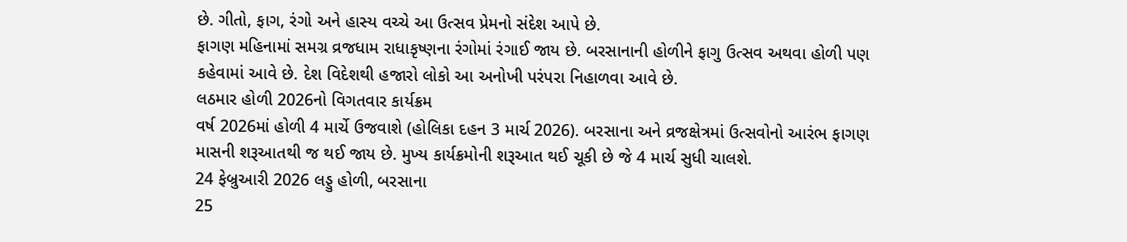છે. ગીતો, ફાગ, રંગો અને હાસ્ય વચ્ચે આ ઉત્સવ પ્રેમનો સંદેશ આપે છે.
ફાગણ મહિનામાં સમગ્ર વ્રજધામ રાધાકૃષ્ણના રંગોમાં રંગાઈ જાય છે. બરસાનાની હોળીને ફાગુ ઉત્સવ અથવા હોળી પણ કહેવામાં આવે છે. દેશ વિદેશથી હજારો લોકો આ અનોખી પરંપરા નિહાળવા આવે છે.
લઠમાર હોળી 2026નો વિગતવાર કાર્યક્રમ
વર્ષ 2026માં હોળી 4 માર્ચે ઉજવાશે (હોલિકા દહન 3 માર્ચ 2026). બરસાના અને વ્રજક્ષેત્રમાં ઉત્સવોનો આરંભ ફાગણ માસની શરૂઆતથી જ થઈ જાય છે. મુખ્ય કાર્યક્રમોની શરૂઆત થઈ ચૂકી છે જે 4 માર્ચ સુધી ચાલશે.
24 ફેબ્રુઆરી 2026 લડ્ડુ હોળી, બરસાના
25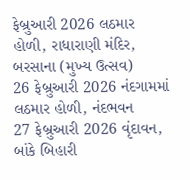ફેબ્રુઆરી 2026 લઠમાર હોળી, રાધારાણી મંદિર, બરસાના (મુખ્ય ઉત્સવ)
26 ફેબ્રુઆરી 2026 નંદગામમાં લઠમાર હોળી, નંદભવન
27 ફેબ્રુઆરી 2026 વૃંદાવન, બાંકે બિહારી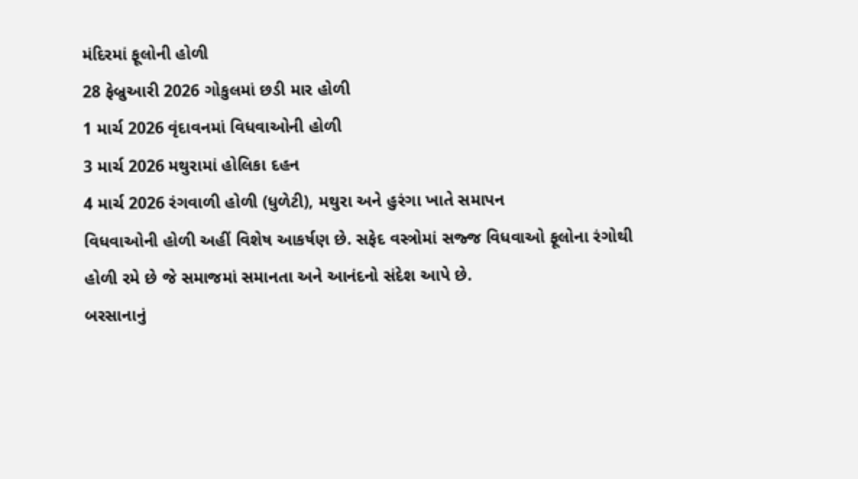મંદિરમાં ફૂલોની હોળી
28 ફેબ્રુઆરી 2026 ગોકુલમાં છડી માર હોળી
1 માર્ચ 2026 વૃંદાવનમાં વિધવાઓની હોળી
3 માર્ચ 2026 મથુરામાં હોલિકા દહન
4 માર્ચ 2026 રંગવાળી હોળી (ધુળેટી), મથુરા અને હુરંગા ખાતે સમાપન
વિધવાઓની હોળી અહીં વિશેષ આકર્ષણ છે. સફેદ વસ્ત્રોમાં સજ્જ વિધવાઓ ફૂલોના રંગોથી હોળી રમે છે જે સમાજમાં સમાનતા અને આનંદનો સંદેશ આપે છે.
બરસાનાનું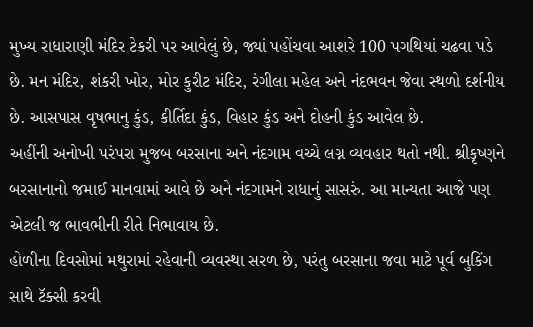મુખ્ય રાધારાણી મંદિર ટેકરી પર આવેલું છે, જ્યાં પહોંચવા આશરે 100 પગથિયાં ચઢવા પડે છે. મન મંદિર, શંકરી ખોર, મોર કુરીટ મંદિર, રંગીલા મહેલ અને નંદભવન જેવા સ્થળો દર્શનીય છે. આસપાસ વૃષભાનુ કુંડ, કીર્તિદા કુંડ, વિહાર કુંડ અને દોહની કુંડ આવેલ છે.
અહીંની અનોખી પરંપરા મુજબ બરસાના અને નંદગામ વચ્ચે લગ્ન વ્યવહાર થતો નથી. શ્રીકૃષ્ણને બરસાનાનો જમાઈ માનવામાં આવે છે અને નંદગામને રાધાનું સાસરું. આ માન્યતા આજે પણ એટલી જ ભાવભીની રીતે નિભાવાય છે.
હોળીના દિવસોમાં મથુરામાં રહેવાની વ્યવસ્થા સરળ છે, પરંતુ બરસાના જવા માટે પૂર્વ બુકિંગ સાથે ટૅક્સી કરવી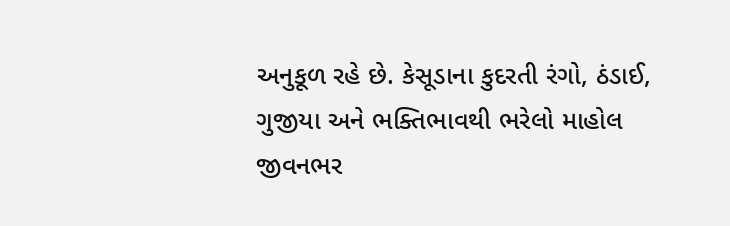અનુકૂળ રહે છે. કેસૂડાના કુદરતી રંગો, ઠંડાઈ, ગુજીયા અને ભક્તિભાવથી ભરેલો માહોલ જીવનભર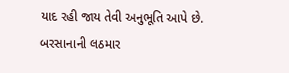યાદ રહી જાય તેવી અનુભૂતિ આપે છે.
બરસાનાની લઠમાર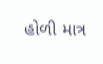હોળી માત્ર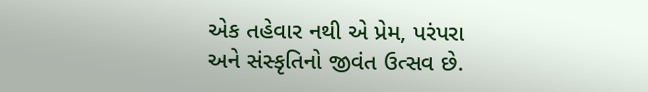એક તહેવાર નથી એ પ્રેમ, પરંપરા અને સંસ્કૃતિનો જીવંત ઉત્સવ છે.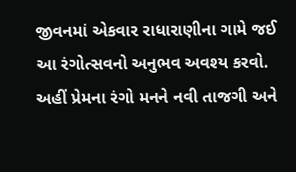જીવનમાં એકવાર રાધારાણીના ગામે જઈ આ રંગોત્સવનો અનુભવ અવશ્ય કરવો. અહીં પ્રેમના રંગો મનને નવી તાજગી અને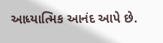આધ્યાત્મિક આનંદ આપે છે.